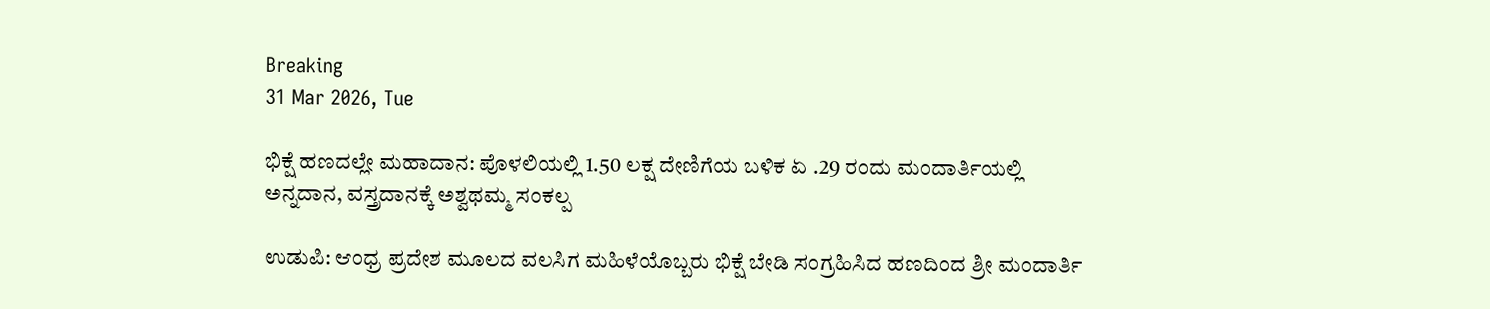Breaking
31 Mar 2026, Tue

ಭಿಕ್ಷೆ ಹಣದಲ್ಲೇ ಮಹಾದಾನ: ಪೊಳಲಿಯಲ್ಲಿ 1.50 ಲಕ್ಷ ದೇಣಿಗೆಯ ಬಳಿಕ ಏ .29 ರಂದು ಮಂದಾರ್ತಿಯಲ್ಲಿ ಅನ್ನದಾನ, ವಸ್ತ್ರದಾನಕ್ಕೆ ಅಶ್ವಥಮ್ಮ ಸಂಕಲ್ಪ

ಉಡುಪಿ: ಆಂಧ್ರ ಪ್ರದೇಶ ಮೂಲದ ವಲಸಿಗ ಮಹಿಳೆಯೊಬ್ಬರು ಭಿಕ್ಷೆ ಬೇಡಿ ಸಂಗ್ರಹಿಸಿದ ಹಣದಿಂದ ಶ್ರೀ ಮಂದಾರ್ತಿ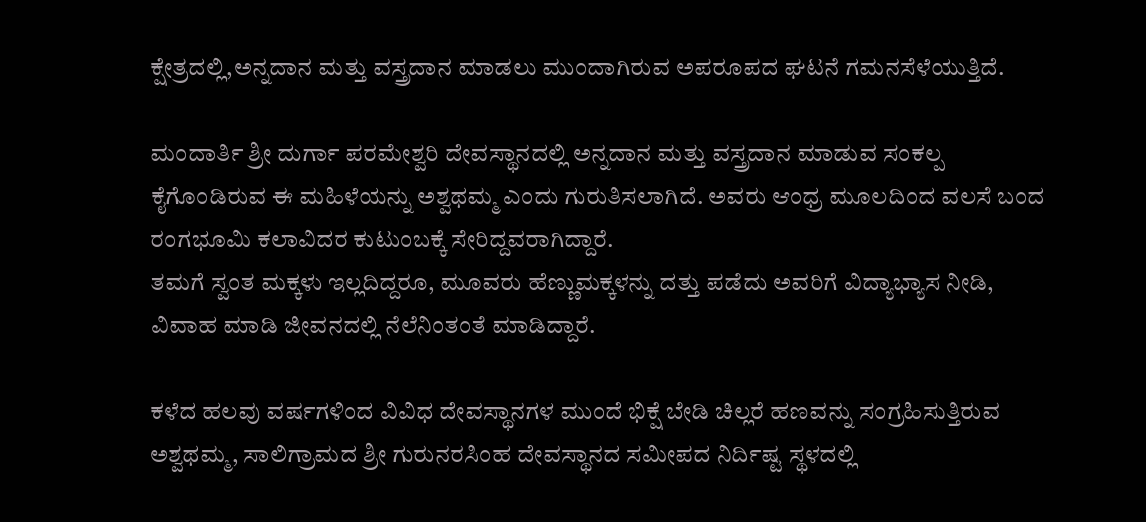ಕ್ಷೇತ್ರದಲ್ಲಿ,ಅನ್ನದಾನ ಮತ್ತು ವಸ್ತ್ರದಾನ ಮಾಡಲು ಮುಂದಾಗಿರುವ ಅಪರೂಪದ ಘಟನೆ ಗಮನಸೆಳೆಯುತ್ತಿದೆ.

ಮಂದಾರ್ತಿ ಶ್ರೀ ದುರ್ಗಾ ಪರಮೇಶ್ವರಿ ದೇವಸ್ಥಾನದಲ್ಲಿ ಅನ್ನದಾನ ಮತ್ತು ವಸ್ತ್ರದಾನ ಮಾಡುವ ಸಂಕಲ್ಪ ಕೈಗೊಂಡಿರುವ ಈ ಮಹಿಳೆಯನ್ನು ಅಶ್ವಥಮ್ಮ ಎಂದು ಗುರುತಿಸಲಾಗಿದೆ. ಅವರು ಆಂಧ್ರ ಮೂಲದಿಂದ ವಲಸೆ ಬಂದ ರಂಗಭೂಮಿ ಕಲಾವಿದರ ಕುಟುಂಬಕ್ಕೆ ಸೇರಿದ್ದವರಾಗಿದ್ದಾರೆ.
ತಮಗೆ ಸ್ವಂತ ಮಕ್ಕಳು ಇಲ್ಲದಿದ್ದರೂ, ಮೂವರು ಹೆಣ್ಣುಮಕ್ಕಳನ್ನು ದತ್ತು ಪಡೆದು ಅವರಿಗೆ ವಿದ್ಯಾಭ್ಯಾಸ ನೀಡಿ, ವಿವಾಹ ಮಾಡಿ ಜೀವನದಲ್ಲಿ ನೆಲೆನಿಂತಂತೆ ಮಾಡಿದ್ದಾರೆ.

ಕಳೆದ ಹಲವು ವರ್ಷಗಳಿಂದ ವಿವಿಧ ದೇವಸ್ಥಾನಗಳ ಮುಂದೆ ಭಿಕ್ಷೆ ಬೇಡಿ ಚಿಲ್ಲರೆ ಹಣವನ್ನು ಸಂಗ್ರಹಿಸುತ್ತಿರುವ ಅಶ್ವಥಮ್ಮ, ಸಾಲಿಗ್ರಾಮದ ಶ್ರೀ ಗುರುನರಸಿಂಹ ದೇವಸ್ಥಾನದ ಸಮೀಪದ ನಿರ್ದಿಷ್ಟ ಸ್ಥಳದಲ್ಲಿ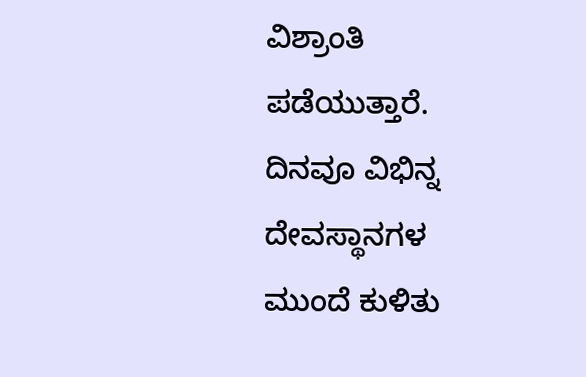ವಿಶ್ರಾಂತಿ ಪಡೆಯುತ್ತಾರೆ. ದಿನವೂ ವಿಭಿನ್ನ ದೇವಸ್ಥಾನಗಳ ಮುಂದೆ ಕುಳಿತು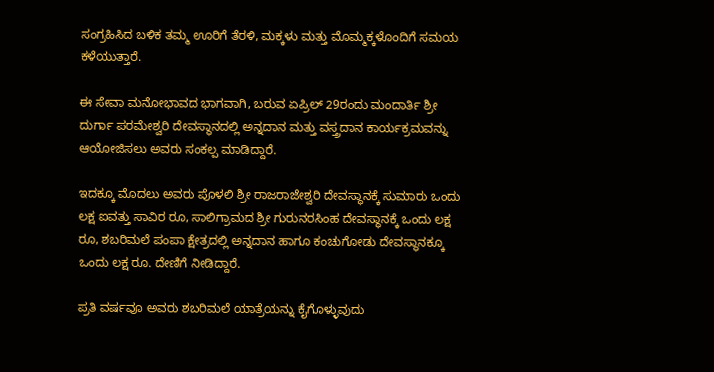ಸಂಗ್ರಹಿಸಿದ ಬಳಿಕ ತಮ್ಮ ಊರಿಗೆ ತೆರಳಿ, ಮಕ್ಕಳು ಮತ್ತು ಮೊಮ್ಮಕ್ಕಳೊಂದಿಗೆ ಸಮಯ ಕಳೆಯುತ್ತಾರೆ.

ಈ ಸೇವಾ ಮನೋಭಾವದ ಭಾಗವಾಗಿ, ಬರುವ ಏಪ್ರಿಲ್ 29ರಂದು ಮಂದಾರ್ತಿ ಶ್ರೀ ದುರ್ಗಾ ಪರಮೇಶ್ವರಿ ದೇವಸ್ಥಾನದಲ್ಲಿ ಅನ್ನದಾನ ಮತ್ತು ವಸ್ತ್ರದಾನ ಕಾರ್ಯಕ್ರಮವನ್ನು ಆಯೋಜಿಸಲು ಅವರು ಸಂಕಲ್ಪ ಮಾಡಿದ್ದಾರೆ.

ಇದಕ್ಕೂ ಮೊದಲು ಅವರು ಪೊಳಲಿ ಶ್ರೀ ರಾಜರಾಜೇಶ್ವರಿ ದೇವಸ್ಥಾನಕ್ಕೆ ಸುಮಾರು ಒಂದು ಲಕ್ಷ ಐವತ್ತು ಸಾವಿರ ರೂ, ಸಾಲಿಗ್ರಾಮದ ಶ್ರೀ ಗುರುನರಸಿಂಹ ದೇವಸ್ಥಾನಕ್ಕೆ ಒಂದು ಲಕ್ಷ ರೂ, ಶಬರಿಮಲೆ ಪಂಪಾ ಕ್ಷೇತ್ರದಲ್ಲಿ ಅನ್ನದಾನ ಹಾಗೂ ಕಂಚುಗೋಡು ದೇವಸ್ಥಾನಕ್ಕೂ ಒಂದು ಲಕ್ಷ ರೂ. ದೇಣಿಗೆ ನೀಡಿದ್ದಾರೆ.

ಪ್ರತಿ ವರ್ಷವೂ ಅವರು ಶಬರಿಮಲೆ ಯಾತ್ರೆಯನ್ನು ಕೈಗೊಳ್ಳುವುದು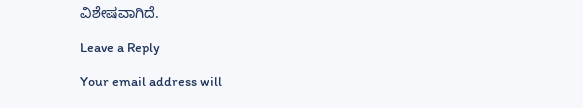ವಿಶೇಷವಾಗಿದೆ.

Leave a Reply

Your email address will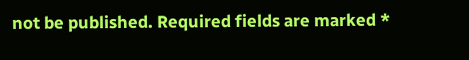not be published. Required fields are marked *